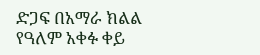ድጋፍ በአማራ ክልል
የዓለም አቀፉ ቀይ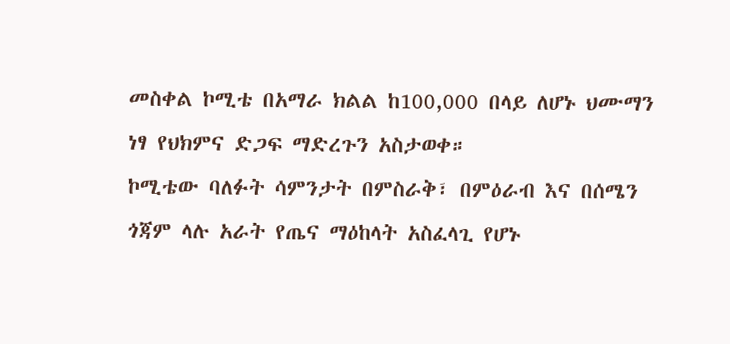መስቀል ኮሚቴ በአማራ ክልል ከ100,000 በላይ ለሆኑ ህሙማን ነፃ የህክምና ድጋፍ ማድረጉን አስታወቀ።
ኮሚቴው ባለፉት ሳምንታት በምስራቅ፣ በምዕራብ እና በሰሜን ጎጃም ላሉ አራት የጤና ማዕከላት አስፈላጊ የሆኑ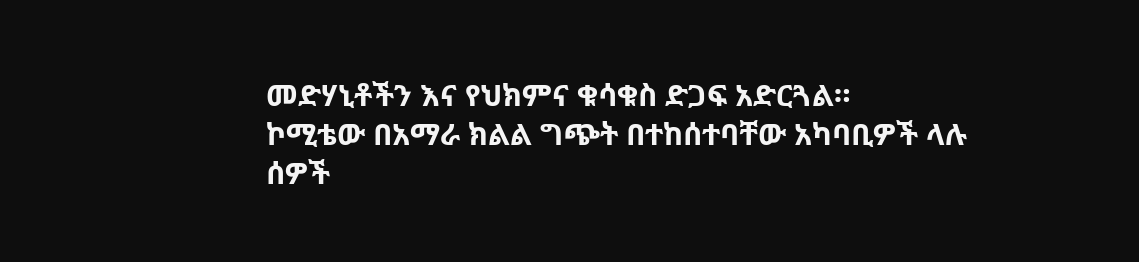መድሃኒቶችን እና የህክምና ቁሳቁስ ድጋፍ አድርጓል።
ኮሚቴው በአማራ ክልል ግጭት በተከሰተባቸው አካባቢዎች ላሉ ሰዎች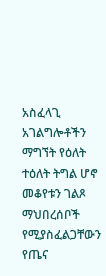አስፈላጊ አገልግሎቶችን ማግኘት የዕለት ተዕለት ትግል ሆኖ መቆየቱን ገልጾ ማህበረሰቦች የሚያስፈልጋቸውን የጤና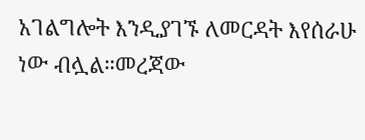አገልግሎት እንዲያገኙ ለመርዳት እየሰራሁ ነው ብሏል።መረጃው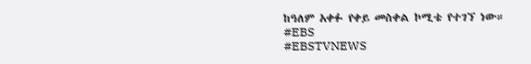ከዓለም አቀፉ የቀይ መስቀል ኮሚቴ የተገኘ ነው።
#EBS
#EBSTVNEWS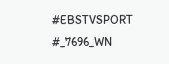#EBSTVSPORT
#_7696_WN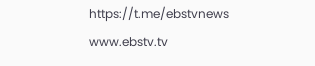https://t.me/ebstvnews
www.ebstv.tv